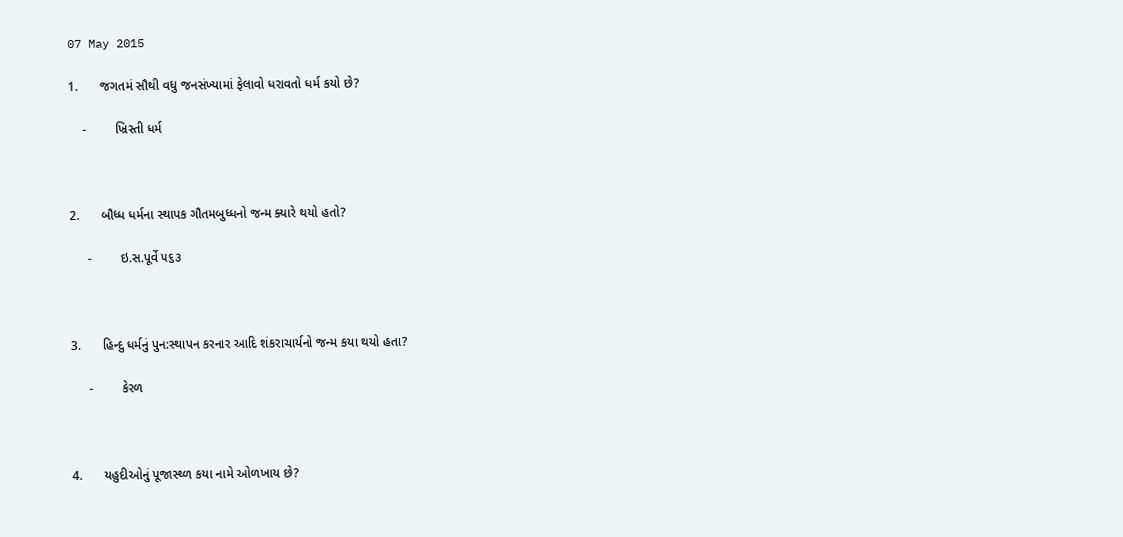07 May 2015

1.      જગતમં સૌથી વધુ જનસંખ્યામાં ફેલાવો ધરાવતો ધર્મ કયો છે?

    -        ખ્રિસ્તી ધર્મ



2.      બૌધ્ધ ધર્મના સ્થાપક ગૌતમબુધ્ધનો જન્મ ક્યારે થયો હતો?

     -        ઇ.સ.પૂર્વે ૫૬૩



3.      હિન્દુ ધર્મનું પુન:સ્થાપન કરનાર આદિ શંકરાચાર્યનો જન્મ કયા થયો હતા?

     -        કેરળ



4.      યહુદીઓનું પૂજાસ્થ્ળ કયા નામે ઓળખાય છે?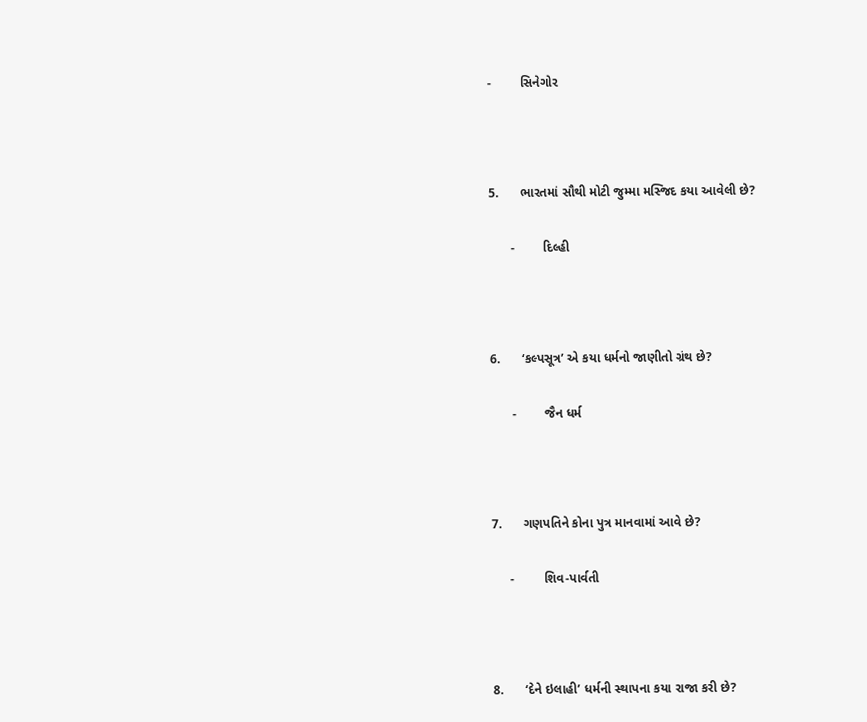-        સિનેગોર



5.      ભારતમાં સૌથી મોટી જુમ્મા મસ્જિદ કયા આવેલી છે?

      -        દિલ્હી



6.      ‘કલ્પસૂત્ર’ એ કયા ધર્મનો જાણીતો ગ્રંથ છે?

      -        જૈન ધર્મ



7.      ગણપતિને કોના પુત્ર માનવામાં આવે છે?

     -        શિવ-પાર્વતી



8.      ‘દેને ઇલાહી’ ધર્મની સ્થાપના કયા રાજા કરી છે?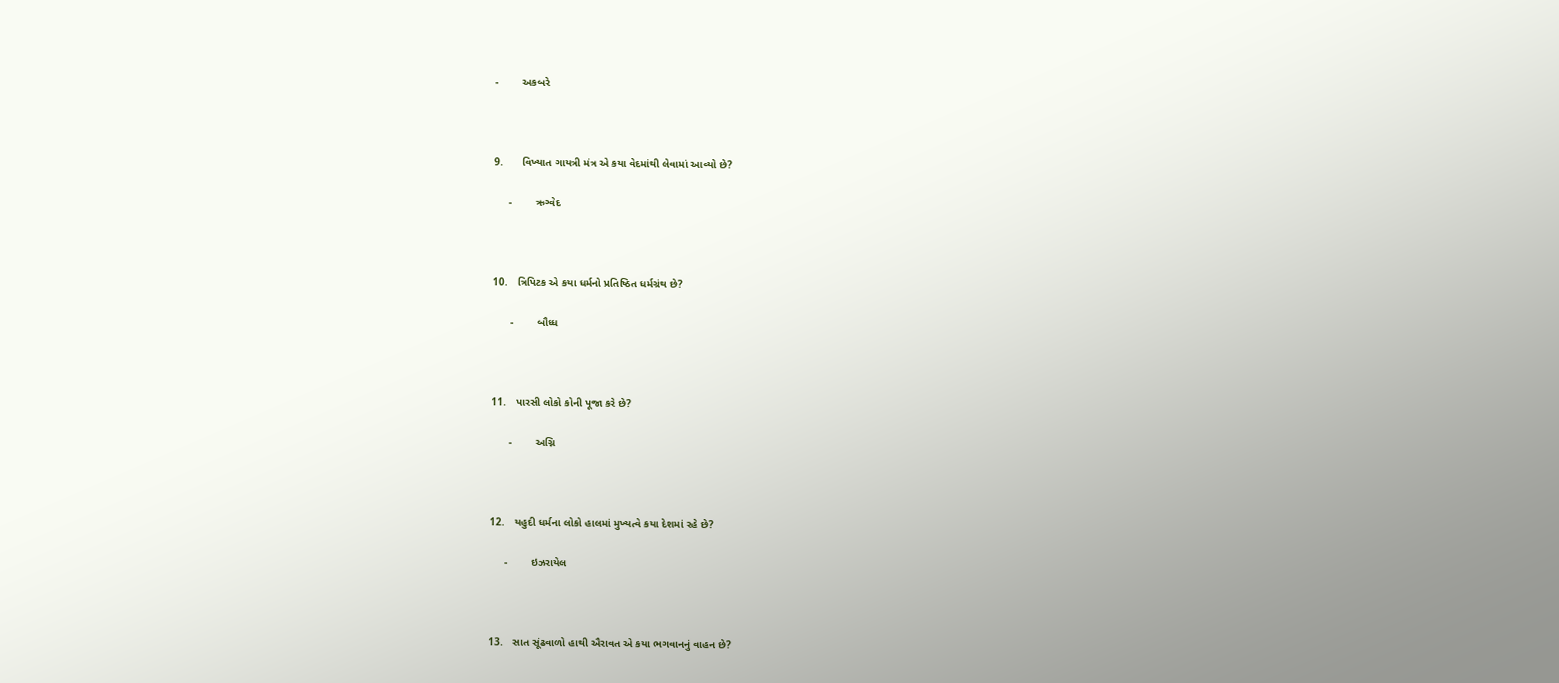-        અકબરે



9.      વિખ્યાત ગાયત્રી મંત્ર એ કયા વેદમાંથી લેવામાં આવ્યો છે?

     -        ઋગ્વેદ



10.   ત્રિપિટક એ કયા ધર્મનો પ્રતિષ્ઠિત ધર્મગ્રંથ છે?

      -        બૌધ્ધ



11.   પારસી લોકો કોની પૂજા કરે છે?

      -        અગ્નિ



12.   યહુદી ધર્મના લોકો હાલમાં મુખ્યત્વે કયા દેશમાં રહે છે?

     -        ઇઝરાયેલ



13.   સાત સૂંઢવાળો હાથી ઐરાવત એ કયા ભગવાનનું વાહન છે?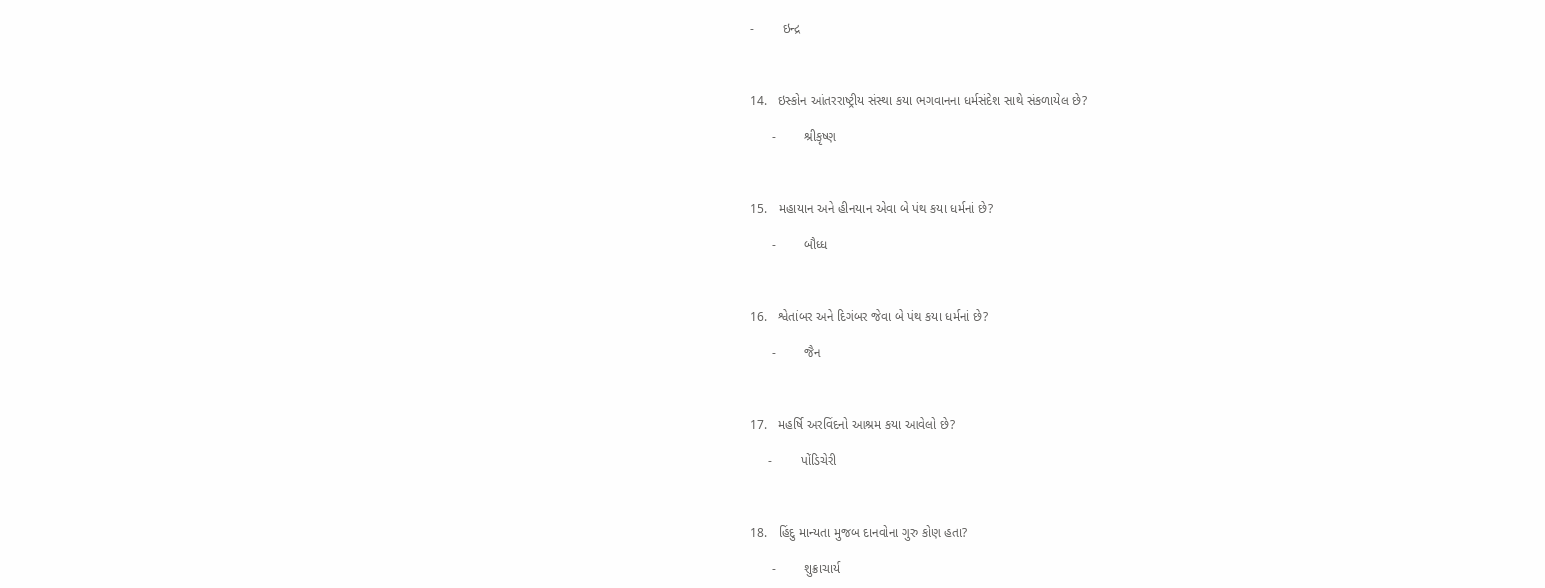-        ઇન્દ્ર



14.   ઇસ્કોન આંતરરાષ્ટ્રીય સંસ્થા કયા ભગવાનના ધર્મસંદેશ સાથે સંકળાયેલ છે?

      -        શ્રીકૃષ્ણ



15.   મહાયાન અને હીનયાન એવા બે પંથ કયા ધર્મનાં છે?

      -        બૌધ્ધ



16.   શ્વેતાંબર અને દિગંબર જેવા બે પંથ કયા ધર્મનાં છે?

      -        જૈન



17.   મહર્ષિ અરવિંદનો આશ્રમ કયા આવેલો છે?

     -        પોંડિચેરી



18.   હિંદુ માન્યતા મુજબ દાનવોના ગુરુ કોણ હતા?

      -        શુક્રાચાર્ય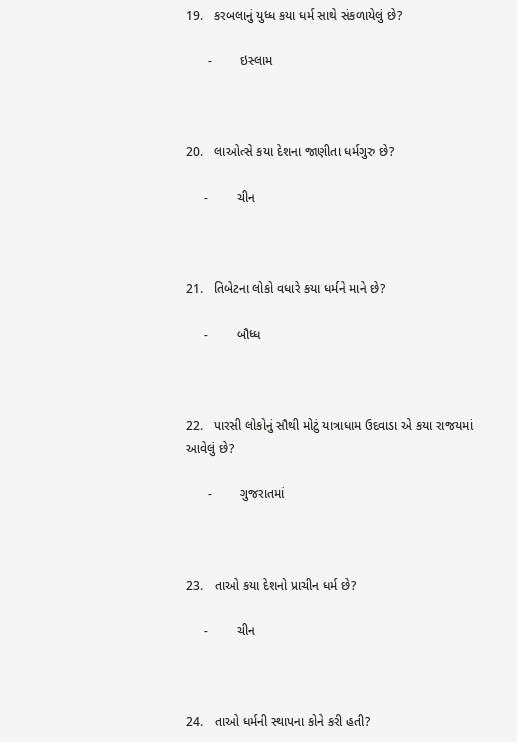19.   કરબલાનું યુધ્ધ કયા ધર્મ સાથે સંકળાયેલું છે?

      -        ઇસ્લામ



20.   લાઓત્સે કયા દેશના જાણીતા ધર્મગુરુ છે?

     -        ચીન



21.   તિબેટના લોકો વધારે કયા ધર્મને માને છે?

     -        બૌધ્ધ



22.   પારસી લોકોનું સૌથી મોટું યાત્રાધામ ઉદવાડા એ કયા રાજયમાં આવેલું છે?

      -        ગુજરાતમાં



23.   તાઓ કયા દેશનો પ્રાચીન ધર્મ છે?

     -        ચીન



24.   તાઓ ધર્મની સ્થાપના કોને કરી હતી?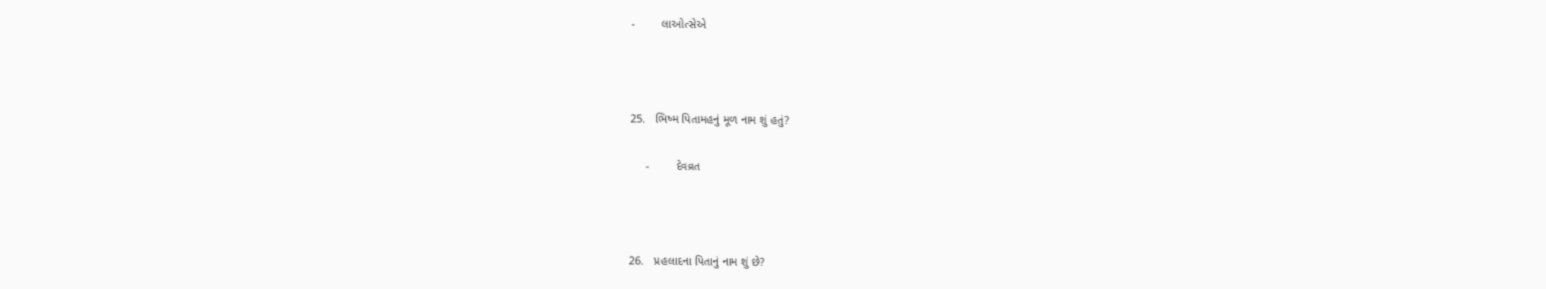-        લાઓત્સેએ



25.   ભિષ્મ પિતામહનું મૂળ નામ શું હતું?

     -        દેવવ્રત



26.   પ્રહલાદના પિતાનું નામ શું છે?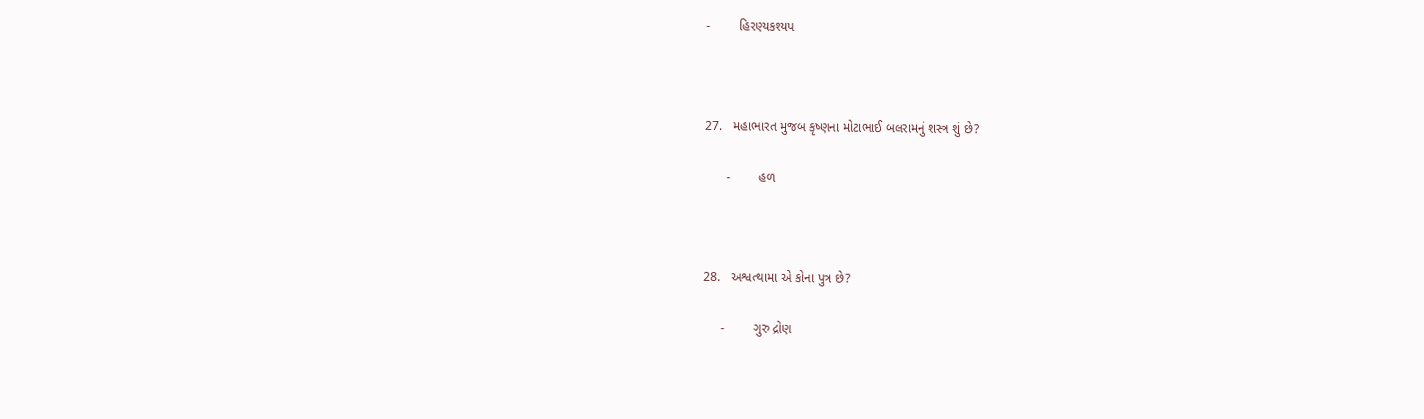-        હિરણ્યકશ્યપ



27.   મહાભારત મુજબ કૃષ્ણના મોટાભાઈ બલરામનું શસ્ત્ર શું છે?

      -        હળ



28.   અશ્વત્થામા એ કોના પુત્ર છે?

     -        ગુરુ દ્રોણ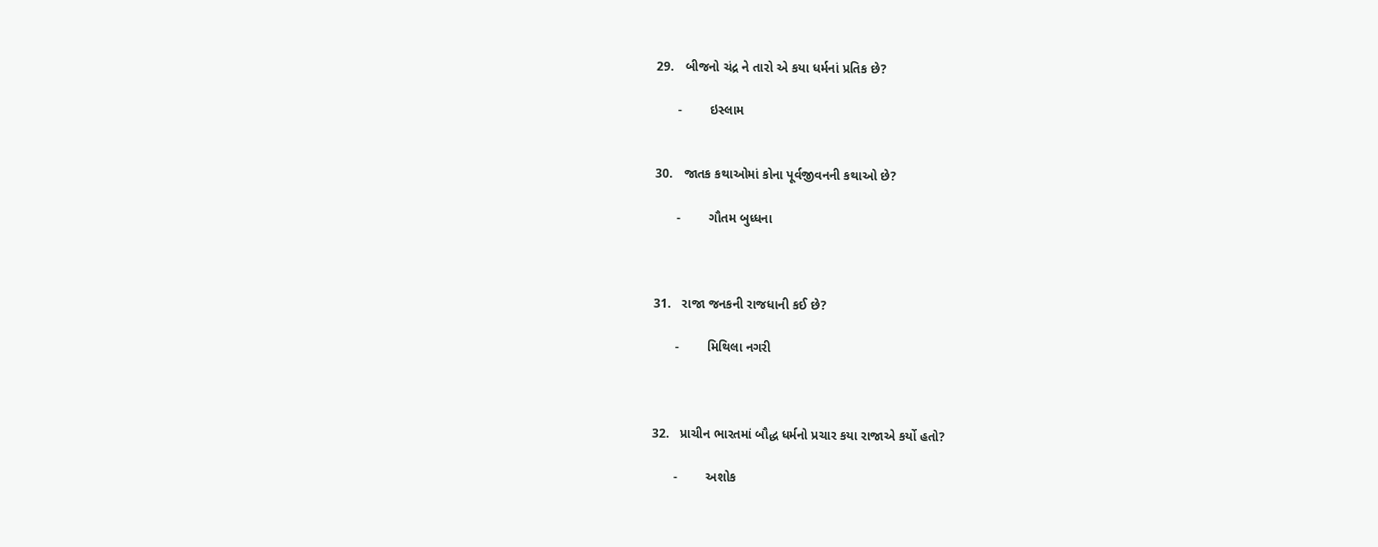29.   બીજનો ચંદ્ર ને તારો એ કયા ધર્મનાં પ્રતિક છે?

      -        ઇસ્લામ


30.   જાતક કથાઓમાં કોના પૂર્વજીવનની કથાઓ છે?

      -        ગૌતમ બુધ્ધના



31.   રાજા જનકની રાજધાની કઈ છે?

      -        મિથિલા નગરી



32.   પ્રાચીન ભારતમાં બૌદ્ધ ધર્મનો પ્રચાર કયા રાજાએ કર્યો હતો?

      -        અશોક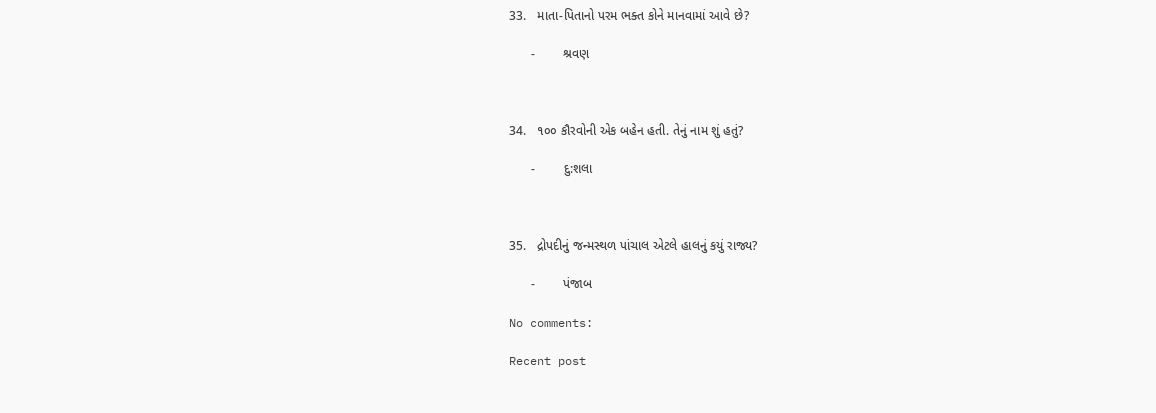33.   માતા-પિતાનો પરમ ભક્ત કોને માનવામાં આવે છે?

      -        શ્રવણ



34.   ૧૦૦ કૌરવોની એક બહેન હતી. તેનું નામ શું હતું?

      -        દુ:શલા



35.   દ્રોપદીનું જન્મસ્થળ પાંચાલ એટલે હાલનું કયું રાજ્ય?

      -        પંજાબ

No comments:

Recent post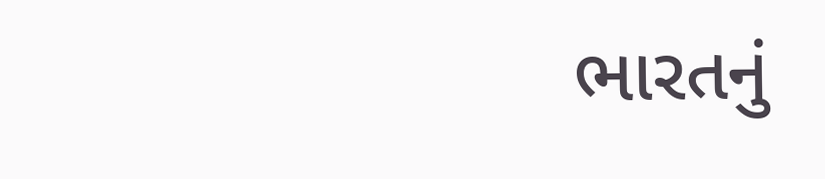ભારતનું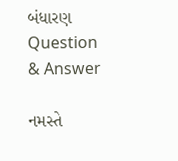બંધારણ Question & Answer

નમસ્તે